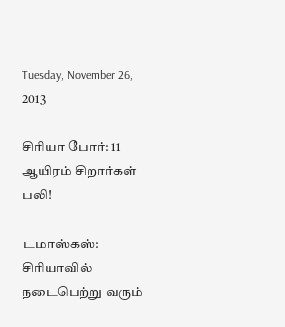Tuesday, November 26, 2013

சிரியா போர்: 11 ஆயிரம் சிறார்கள் பலி!

டமாஸ்கஸ்: சிரியாவில் நடைபெற்று வரும்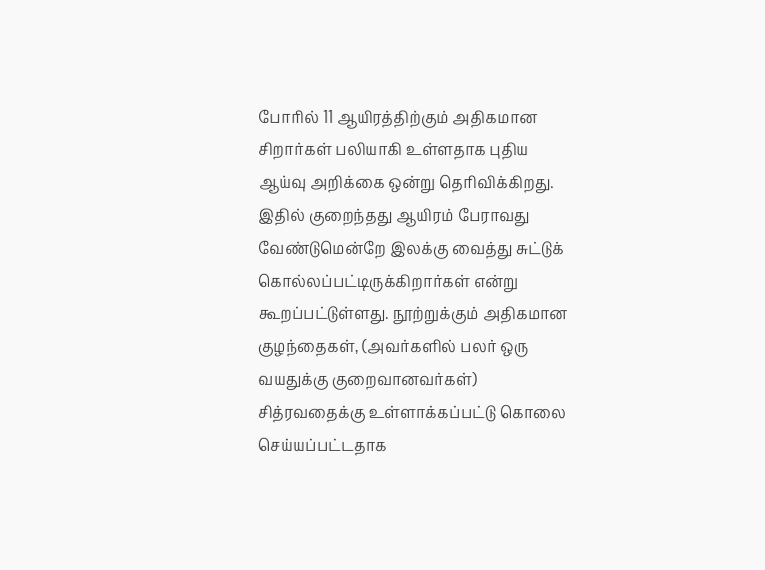போரில் 11 ஆயிரத்திற்கும் அதிகமான சிறார்கள் பலியாகி உள்ளதாக புதிய ஆய்வு அறிக்கை ஒன்று தெரிவிக்கிறது.
இதில் குறைந்தது ஆயிரம் பேராவது வேண்டுமென்றே இலக்கு வைத்து சுட்டுக் கொல்லப்பட்டிருக்கிறார்கள் என்று கூறப்பட்டுள்ளது. நூற்றுக்கும் அதிகமான குழந்தைகள், (அவர்களில் பலர் ஒரு வயதுக்கு குறைவானவர்கள்) சித்ரவதைக்கு உள்ளாக்கப்பட்டு கொலை செய்யப்பட்டதாக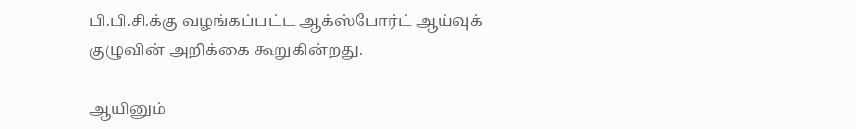பி.பி.சி.க்கு வழங்கப்பட்ட ஆக்ஸ்போர்ட் ஆய்வுக் குழுவின் அறிக்கை கூறுகின்றது.

ஆயினும்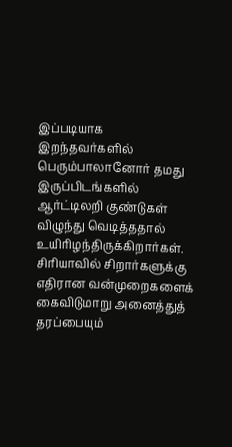இப்படியாக இறந்தவர்களில் பெரும்பாலானோர் தமது இருப்பிடங்களில் ஆர்ட்டிலறி குண்டுகள் விழுந்து வெடித்ததால் உயிரிழந்திருக்கிறார்கள். சிரியாவில் சிறார்களுக்கு எதிரான வன்முறைகளைக் கைவிடுமாறு அனைத்துத் தரப்பையும்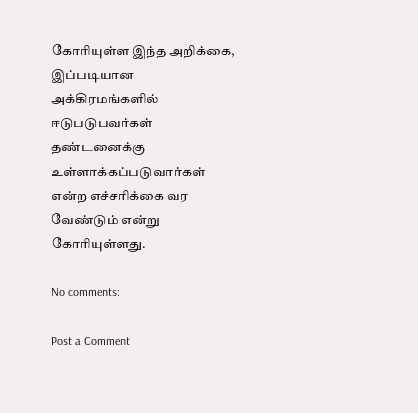கோரியுள்ள இந்த அறிக்கை, இப்படியான அக்கிரமங்களில் ஈடுபடுபவர்கள் தண்டனைக்கு உள்ளாக்கப்படுவார்கள் என்ற எச்சரிக்கை வர வேண்டும் என்று கோரியுள்ளது.

No comments:

Post a Comment